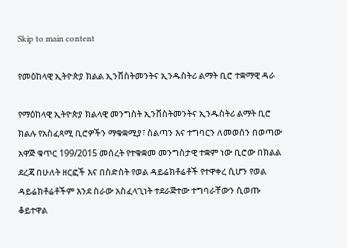Skip to main content

የመዕከላዊ ኢትዮጵያ ክልል ኢንቨስትመንትና ኢንዱስትሪ ልማት ቢሮ ተቋማዊ ዳራ

የማዕከላዊ ኢትዮጵያ ክልላዊ መንግስት ኢንቨስትመንትና ኢንዱስትሪ ልማት ቢሮ ክልሉ የአስፈጻሚ ቢሮዎችን ማቁቋሚያ፣ ስልጣን እና ተግባርን ለመወሰን በወጣው አዋጅ ቁጥር 199/2015 መሰረት የተቁቋመ መንግስታዊ ተቋም ነው ቢሮው በክልል ደረጃ በሁለት ዘርፎች እና በስድስት የወል ዳይሬክቶሬቶች የተዋቀረ ሲሆን የወል ዳይሬክቶሬቶችም እንደ ስራው አስፈላጊነት ተደራጅተው ተግባራቸውን ሲወጡ ቆይተዋል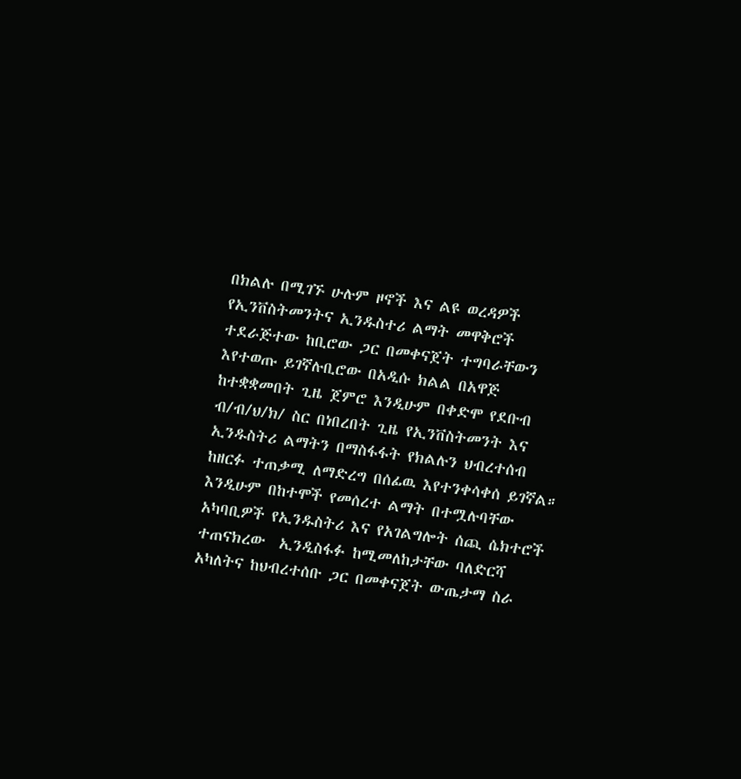በክልሉ በሚገኙ ሁሉም ዞኖች እና ልዩ ወረዳዎች የኢንቨስትመንትና ኢንዱስተሪ ልማት መዋቅሮች ተደራጅተው ከቢሮው ጋር በመቀናጀት ተግባራቸውን እየተወጡ ይገኛሉቢሮው በአዲሱ ክልል በአዋጅ ከተቋቋመበት ጊዜ ጀምሮ እንዲሁም በቀድሞ የደቡብ ብ/ብ/ህ/ክ/ ስር በነበረበት ጊዜ የኢንቨስትመንት እና ኢንዱስትሪ ልማትን በማስፋፋት የክልሉን ህብረተሰብ ከዘርፉ ተጠቃሚ ለማድረግ በሰፊዉ እየተንቀሳቀሰ ይገኛል። እንዲሁም በከተሞች የመሰረተ ልማት በተሟሉባቸው አካባቢዎች የኢንዱስትሪ እና የአገልግሎት ሰጪ ሴክተሮች ተጠናክረው  ኢንዲስፋፉ ከሚመለከታቸው ባለድርሻ አካለትና ከህብረተሰቡ ጋር በመቀናጀት ውጤታማ ስራ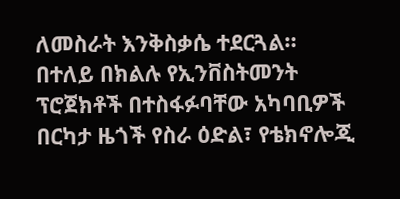ለመስራት እንቅስቃሴ ተደርጓል። በተለይ በክልሉ የኢንቨስትመንት ፕሮጀክቶች በተስፋፉባቸው አካባቢዎች በርካታ ዜጎች የስራ ዕድል፣ የቴክኖሎጂ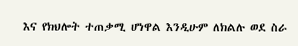እና የክህሎት ተጠቃሚ ሆነዋል እንዲሁም ለክልሉ ወደ ስራ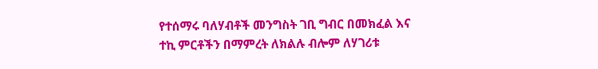የተሰማሩ ባለሃብቶች መንግስት ገቢ ግብር በመክፈል እና ተኪ ምርቶችን በማምረት ለክልሉ ብሎም ለሃገሪቱ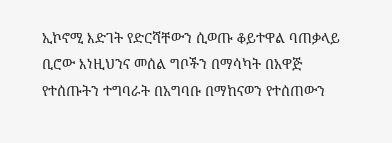ኢኮኖሚ እድገት የድርሻቸውን ሲወጡ ቆይተዋል ባጠቃላይ ቢሮው እነዚህንና መሰል ግቦችን በማሳካት በአዋጅ የተሰጡትን ተግባራት በአግባቡ በማከናወን የተሰጠውን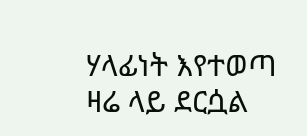ሃላፊነት እየተወጣ ዛሬ ላይ ደርሷል